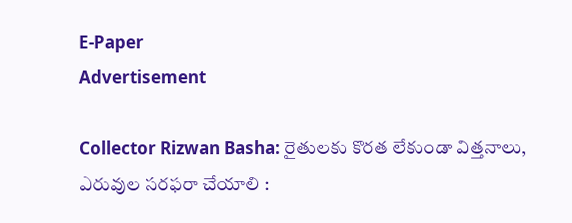E-Paper
Advertisement

Collector Rizwan Basha: రైతులకు కొరత లేకుండా విత్తనాలు, ఎరువుల సరఫరా చేయాలి :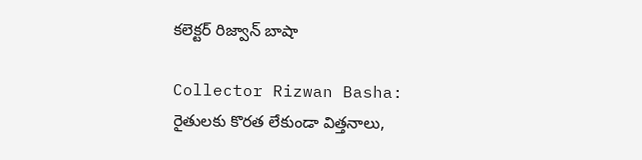కలెక్టర్ రిజ్వాన్ బాషా

Collector Rizwan Basha: రైతులకు కొరత లేకుండా విత్తనాలు,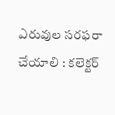ఎరువుల సరఫరా చేయాలి : కలెక్టర్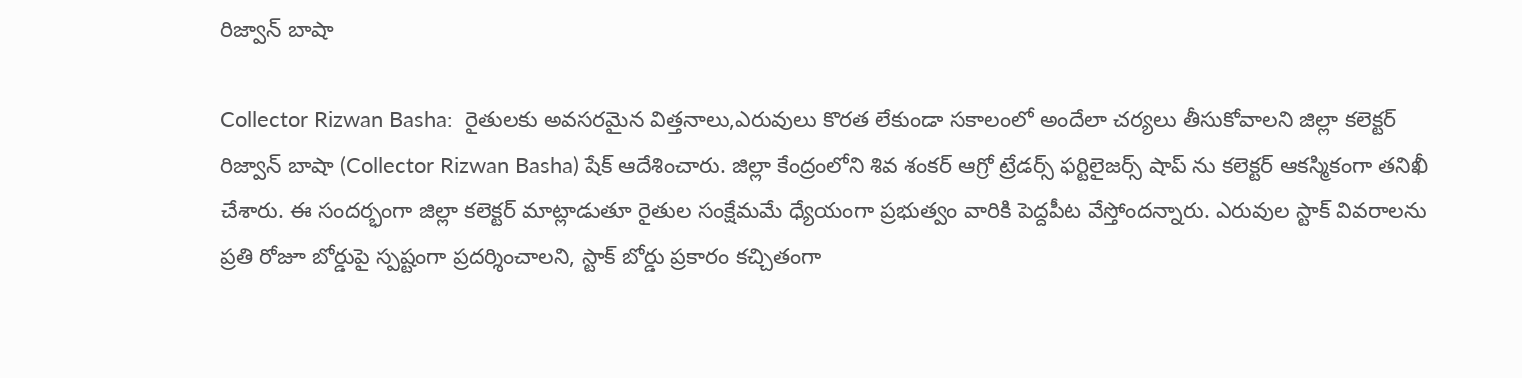రిజ్వాన్ బాషా

Collector Rizwan Basha:  రైతులకు అవసరమైన విత్తనాలు,ఎరువులు కొరత లేకుండా సకాలంలో అందేలా చర్యలు తీసుకోవాలని జిల్లా కలెక్టర్ రిజ్వాన్ బాషా (Collector Rizwan Basha) షేక్ ఆదేశించారు. జిల్లా కేంద్రంలోని శివ శంకర్ ఆగ్రో ట్రేడర్స్ ఫర్టిలైజర్స్ షాప్ ను కలెక్టర్ ఆకస్మికంగా తనిఖీ చేశారు. ఈ సందర్భంగా జిల్లా కలెక్టర్ మాట్లాడుతూ రైతుల సంక్షేమమే ధ్యేయంగా ప్రభుత్వం వారికి పెద్దపీట వేస్తోందన్నారు. ఎరువుల స్టాక్ వివరాలను ప్రతి రోజూ బోర్డుపై స్పష్టంగా ప్రదర్శించాలని, స్టాక్ బోర్డు ప్రకారం కచ్చితంగా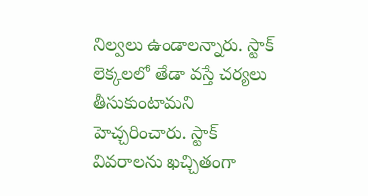నిల్వలు ఉండాలన్నారు. స్టాక్ లెక్కలలో తేడా వస్తే చర్యలు తీసుకుంటామని హెచ్చరించారు. స్టాక్ వివరాలను ఖచ్చితంగా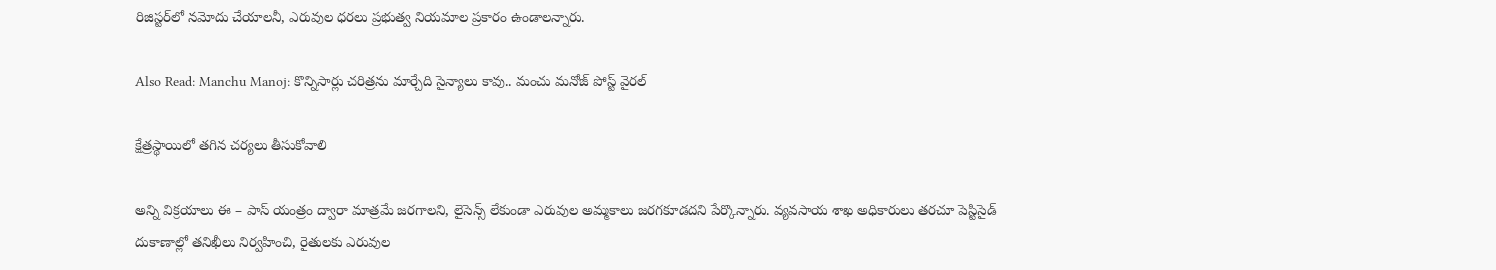రిజిస్టర్‌లో నమోదు చేయాలనీ, ఎరువుల ధరలు ప్రభుత్వ నియమాల ప్రకారం ఉండాలన్నారు.

Also Read: Manchu Manoj: కొన్నిసార్లు చరిత్రను మార్చేది సైన్యాలు కావు.. మంచు మనోజ్ పోస్ట్ వైరల్

క్షేత్రస్థాయిలో తగిన చర్యలు తీసుకోవాలి

అన్ని విక్రయాలు ఈ – పాస్ యంత్రం ద్వారా మాత్రమే జరగాలని, లైసెన్స్ లేకుండా ఎరువుల అమ్మకాలు జరగకూడదని పేర్కొన్నారు. వ్యవసాయ శాఖ అధికారులు తరచూ పెస్టిసైడ్ దుకాణాల్లో తనిఖీలు నిర్వహించి, రైతులకు ఎరువుల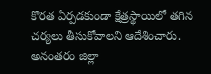కొరత ఏర్పడకుండా క్షేత్రస్థాయిలో తగిన చర్యలు తీసుకోవాలని ఆదేశించారు. అనంతరం జిల్లా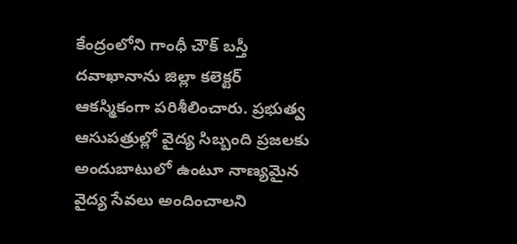కేంద్రంలోని గాంధీ చౌక్ బస్తీ దవాఖానాను జిల్లా కలెక్టర్ ఆకస్మికంగా పరిశీలించారు. ప్రభుత్వ ఆసుపత్రుల్లో వైద్య సిబ్బంది ప్రజలకు అందుబాటులో ఉంటూ నాణ్యమైన వైద్య సేవలు అందించాలని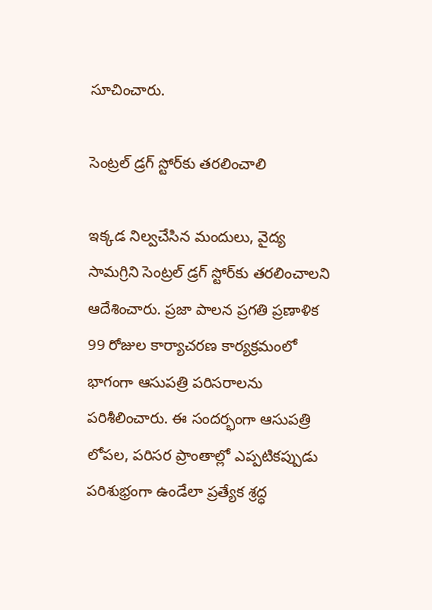సూచించారు.

సెంట్రల్ డ్రగ్ స్టోర్‌కు తరలించాలి

ఇక్కడ నిల్వచేసిన మందులు, వైద్య సామగ్రిని సెంట్రల్ డ్రగ్ స్టోర్‌కు తరలించాలని ఆదేశించారు. ప్రజా పాలన ప్రగతి ప్రణాళిక 99 రోజుల కార్యాచరణ కార్యక్రమంలో భాగంగా ఆసుపత్రి పరిసరాలను పరిశీలించారు. ఈ సందర్భంగా ఆసుపత్రి లోపల, పరిసర ప్రాంతాల్లో ఎప్పటికప్పుడు పరిశుభ్రంగా ఉండేలా ప్రత్యేక శ్రద్ధ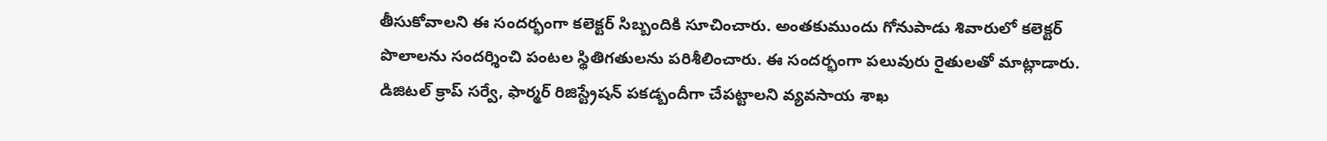తీసుకోవాలని ఈ సందర్భంగా కలెక్టర్ సిబ్బందికి సూచించారు. అంతకుముందు గోనుపాడు శివారులో కలెక్టర్ పొలాలను సందర్శించి పంటల స్థితిగతులను పరిశీలించారు. ఈ సందర్భంగా పలువురు రైతులతో మాట్లాడారు. డిజిటల్ క్రాప్ సర్వే, ఫార్మర్ రిజిస్ట్రేషన్ పకడ్బందీగా చేపట్టాలని వ్యవసాయ శాఖ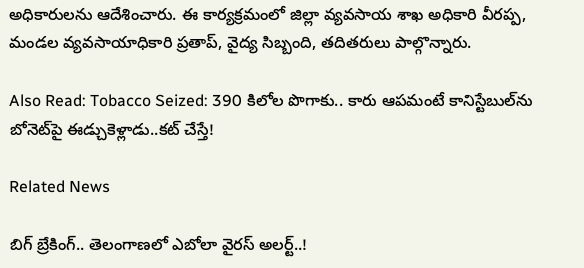అధికారులను ఆదేశించారు. ఈ కార్యక్రమంలో జిల్లా వ్యవసాయ శాఖ అధికారి వీరప్ప, మండల వ్యవసాయాధికారి ప్రతాప్, వైద్య సిబ్బంది, తదితరులు పాల్గొన్నారు.

Also Read: Tobacco Seized: 390 కిలోల పొగాకు.. కారు ఆపమంటే కానిస్టేబుల్‌ను బోనెట్‌పై ఈడ్చుకెళ్లాడు..కట్ చేస్తే!

Related News

బిగ్ బ్రేకింగ్.. తెలంగాణలో ఎబోలా వైరస్ అలర్ట్..!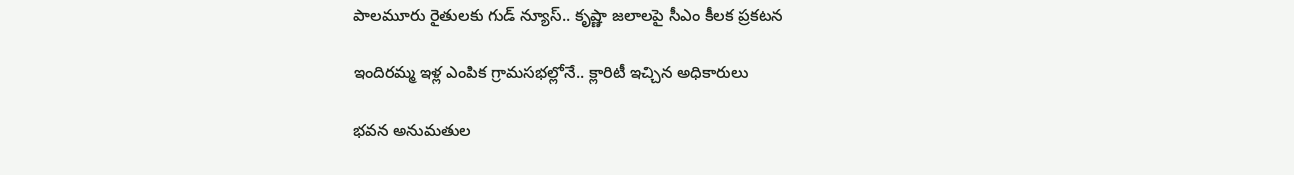పాలమూరు రైతులకు గుడ్ న్యూస్.. కృష్ణా జలాలపై సీఎం కీలక ప్రకటన

ఇందిరమ్మ ఇళ్ల ఎంపిక గ్రామసభల్లోనే.. క్లారిటీ ఇచ్చిన అధికారులు

భవన అనుమతుల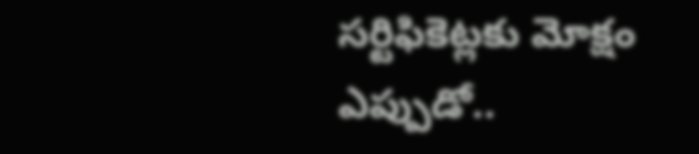సర్టిఫికెట్లకు మోక్షం ఎప్పుడో..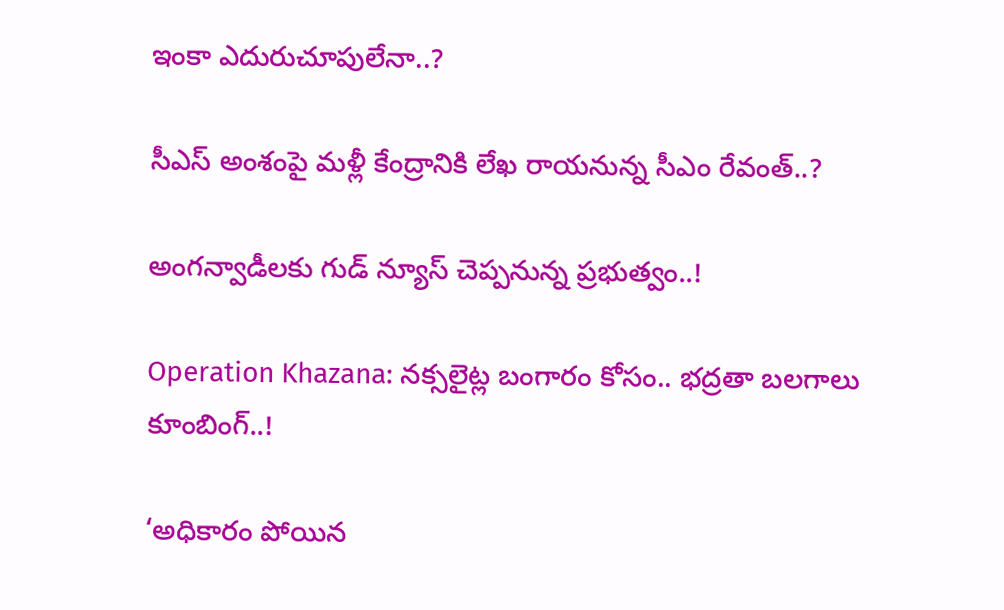ఇంకా ఎదురుచూపులేనా..?

సీఎస్ అంశంపై మళ్లీ కేంద్రానికి లేఖ రాయనున్న సీఎం రేవంత్..?

అంగన్వాడీలకు గుడ్ న్యూస్ చెప్పనున్న ప్రభుత్వం..!

Operation Khazana: నక్సలైట్ల బంగారం కోసం.. భద్రతా బలగాలు కూంబింగ్..!

‘అధికారం పోయిన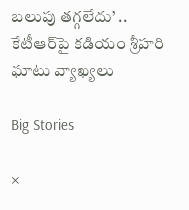బలుపు తగ్గలేదు’ .. కేటీఆర్‌పై కడియం శ్రీహరి ఘాటు వ్యాఖ్యలు

Big Stories

×